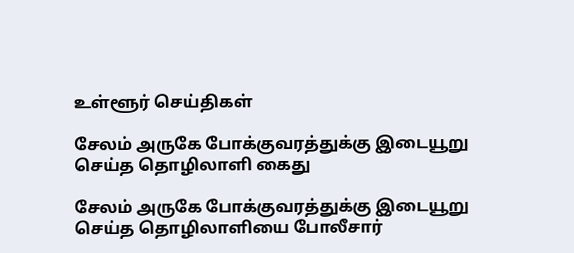உள்ளூர் செய்திகள்

சேலம் அருகே போக்குவரத்துக்கு இடையூறு செய்த தொழிலாளி கைது

சேலம் அருகே போக்குவரத்துக்கு இடையூறு செய்த தொழிலாளியை போலீசார்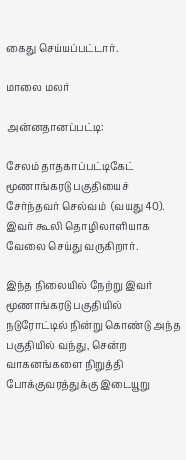கைது செய்யப்பட்டார்.

மாலை மலர்

அன்னதானப்பட்டி:

சேலம் தாதகாப்பட்டிகேட் மூணாங்கரடு பகுதியைச் சேர்ந்தவர் செல்வம்  (வயது 40). இவர் கூலி தொழிலாளியாக வேலை செய்து வருகிறார்.

இந்த நிலையில் நேற்று இவர் மூணாங்கரடு பகுதியில் நடுரோட்டில் நின்று கொண்டு அந்த பகுதியில் வந்து, சென்ற வாகனங்களை நிறுத்தி போக்குவரத்துக்கு இடையூறு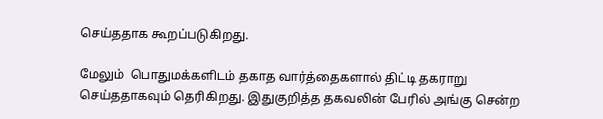செய்ததாக கூறப்படுகிறது.

மேலும்  பொதுமக்களிடம் தகாத வார்த்தைகளால் திட்டி தகராறு செய்ததாகவும் தெரிகிறது. இதுகுறித்த தகவலின் பேரில் அங்கு சென்ற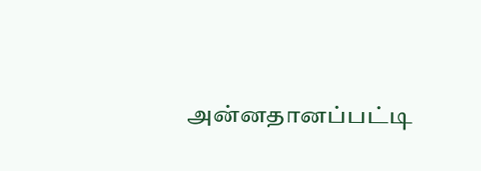அன்னதானப்பட்டி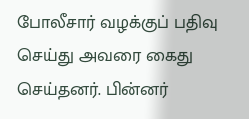போலீசார் வழக்குப் பதிவு செய்து அவரை கைது செய்தனர். பின்னர்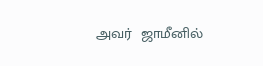அவர்  ஜாமீனில்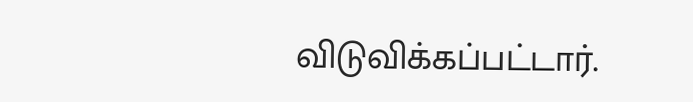விடுவிக்கப்பட்டார்.